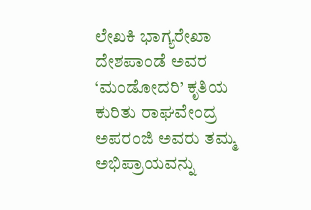ಲೇಖಕಿ ಭಾಗ್ಯರೇಖಾ ದೇಶಪಾಂಡೆ ಅವರ ‘ಮಂಡೋದರಿ’ ಕೃತಿಯ ಕುರಿತು ರಾಘವೇಂದ್ರ ಅಪರಂಜಿ ಅವರು ತಮ್ಮ ಅಭಿಪ್ರಾಯವನ್ನು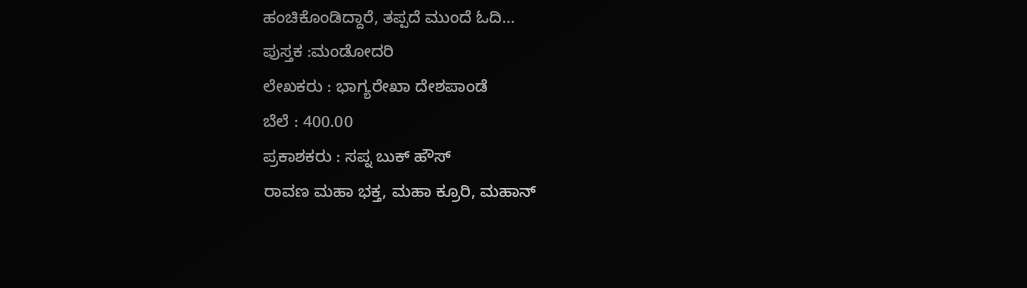ಹಂಚಿಕೊಂಡಿದ್ದಾರೆ, ತಪ್ಪದೆ ಮುಂದೆ ಓದಿ…
ಪುಸ್ತಕ :ಮಂಡೋದರಿ
ಲೇಖಕರು : ಭಾಗ್ಯರೇಖಾ ದೇಶಪಾಂಡೆ
ಬೆಲೆ : 400.00
ಪ್ರಕಾಶಕರು : ಸಪ್ನ ಬುಕ್ ಹೌಸ್
ರಾವಣ ಮಹಾ ಭಕ್ತ, ಮಹಾ ಕ್ರೂರಿ, ಮಹಾನ್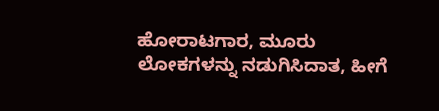ಹೋರಾಟಗಾರ, ಮೂರು ಲೋಕಗಳನ್ನು ನಡುಗಿಸಿದಾತ, ಹೀಗೆ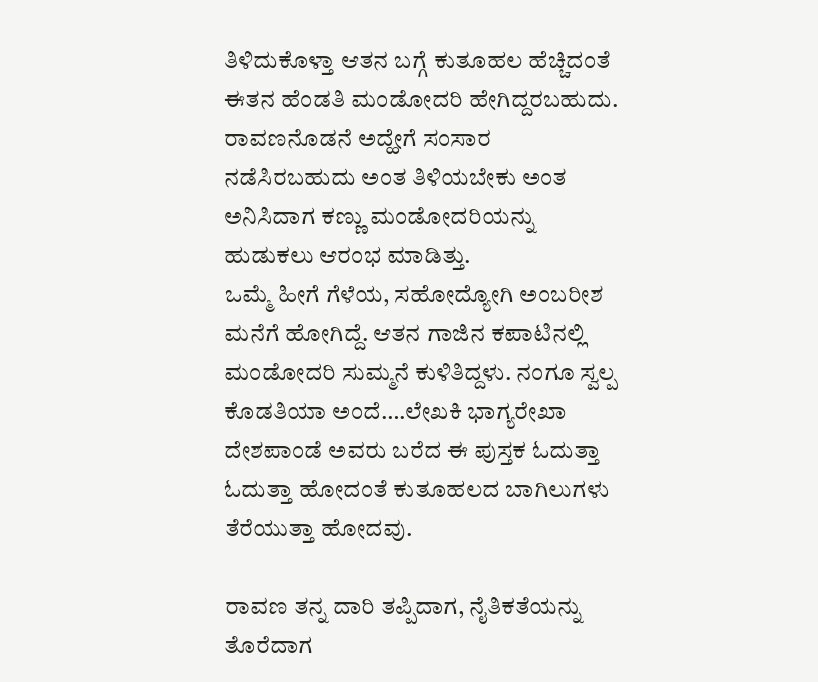ತಿಳಿದುಕೊಳ್ತಾ ಆತನ ಬಗ್ಗೆ ಕುತೂಹಲ ಹೆಚ್ಚಿದಂತೆ ಈತನ ಹೆಂಡತಿ ಮಂಡೋದರಿ ಹೇಗಿದ್ದರಬಹುದು. ರಾವಣನೊಡನೆ ಅದ್ಹೇಗೆ ಸಂಸಾರ ನಡೆಸಿರಬಹುದು ಅಂತ ತಿಳಿಯಬೇಕು ಅಂತ ಅನಿಸಿದಾಗ ಕಣ್ಣು ಮಂಡೋದರಿಯನ್ನು ಹುಡುಕಲು ಆರಂಭ ಮಾಡಿತ್ತು.
ಒಮ್ಮೆ ಹೀಗೆ ಗೆಳೆಯ, ಸಹೋದ್ಯೋಗಿ ಅಂಬರೀಶ ಮನೆಗೆ ಹೋಗಿದ್ದೆ. ಆತನ ಗಾಜಿನ ಕಪಾಟಿನಲ್ಲಿ ಮಂಡೋದರಿ ಸುಮ್ಮನೆ ಕುಳಿತಿದ್ದಳು. ನಂಗೂ ಸ್ವಲ್ಪ ಕೊಡತಿಯಾ ಅಂದೆ….ಲೇಖಕಿ ಭಾಗ್ಯರೇಖಾ ದೇಶಪಾಂಡೆ ಅವರು ಬರೆದ ಈ ಪುಸ್ತಕ ಓದುತ್ತಾ ಓದುತ್ತಾ ಹೋದಂತೆ ಕುತೂಹಲದ ಬಾಗಿಲುಗಳು ತೆರೆಯುತ್ತಾ ಹೋದವು.

ರಾವಣ ತನ್ನ ದಾರಿ ತಪ್ಪಿದಾಗ, ನೈತಿಕತೆಯನ್ನು ತೊರೆದಾಗ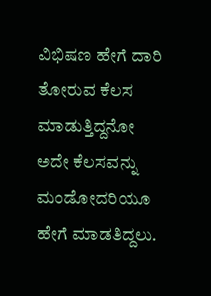ವಿಭಿಷಣ ಹೇಗೆ ದಾರಿ ತೋರುವ ಕೆಲಸ ಮಾಡುತ್ತಿದ್ದನೋ ಅದೇ ಕೆಲಸವನ್ನು ಮಂಡೋದರಿಯೂ ಹೇಗೆ ಮಾಡತಿದ್ದಲು.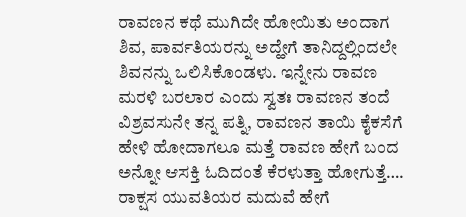ರಾವಣನ ಕಥೆ ಮುಗಿದೇ ಹೋಯಿತು ಅಂದಾಗ ಶಿವ, ಪಾರ್ವತಿಯರನ್ನು ಅದ್ಹೇಗೆ ತಾನಿದ್ದಲ್ಲಿಂದಲೇ ಶಿವನನ್ನು ಒಲಿಸಿಕೊಂಡಳು. ಇನ್ನೇನು ರಾವಣ ಮರಳಿ ಬರಲಾರ ಎಂದು ಸ್ವತಃ ರಾವಣನ ತಂದೆ ವಿಶ್ರವಸುನೇ ತನ್ನ ಪತ್ನಿ, ರಾವಣನ ತಾಯಿ ಕೈಕಸೆಗೆ ಹೇಳಿ ಹೋದಾಗಲೂ ಮತ್ತೆ ರಾವಣ ಹೇಗೆ ಬಂದ ಅನ್ನೋ ಆಸಕ್ತಿ ಓದಿದಂತೆ ಕೆರಳುತ್ತಾ ಹೋಗುತ್ತೆ….
ರಾಕ್ಷಸ ಯುವತಿಯರ ಮದುವೆ ಹೇಗೆ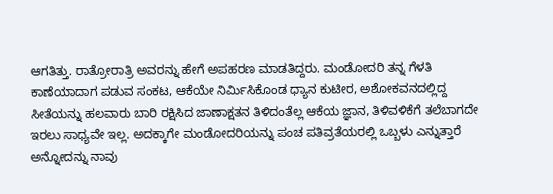ಆಗತಿತ್ತು. ರಾತ್ರೋರಾತ್ರಿ ಅವರನ್ನು ಹೇಗೆ ಅಪಹರಣ ಮಾಡತಿದ್ದರು. ಮಂಡೋದರಿ ತನ್ನ ಗೆಳತಿ ಕಾಣೆಯಾದಾಗ ಪಡುವ ಸಂಕಟ, ಆಕೆಯೇ ನಿರ್ಮಿಸಿಕೊಂಡ ಧ್ಯಾನ ಕುಟೀರ, ಅಶೋಕವನದಲ್ಲಿದ್ದ ಸೀತೆಯನ್ನು ಹಲವಾರು ಬಾರಿ ರಕ್ಷಿಸಿದ ಜಾಣಾಕ್ಷತನ ತಿಳಿದಂತೆಲ್ಲ ಆಕೆಯ ಜ್ಞಾನ, ತಿಳಿವಳಿಕೆಗೆ ತಲೆಬಾಗದೇ ಇರಲು ಸಾಧ್ಯವೇ ಇಲ್ಲ. ಅದಕ್ಕಾಗೇ ಮಂಡೋದರಿಯನ್ನು ಪಂಚ ಪತಿವ್ರತೆಯರಲ್ಲಿ ಒಬ್ಬಳು ಎನ್ನುತ್ತಾರೆ ಅನ್ನೋದನ್ನು ನಾವು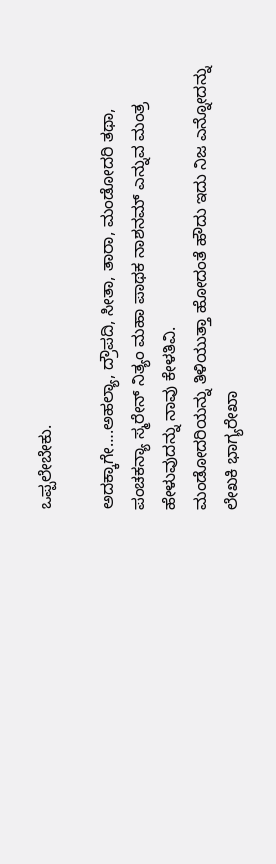ಒಪ್ಪಲೇಬೇಕು.

ಅದಕ್ಕಾಗೇ….ಅಹಲ್ಯಾ, ದ್ರೌಪದಿ, ಸೀತಾ, ತಾರಾ, ಮಂಡೋದರಿ ತಥಾ, ಪಂಚಕನ್ಯಾ ಸ್ಮರೇನ್ ನಿತ್ಯಂ ಮಹಾ ಪಾಥಕ ನಾಶನಮ್ ಎನ್ನುವ ಮಂತ್ರ ಹೇಳುವುದನ್ನು ನಾವು ಕೇಳತಿವಿ.
ಮಂಡೋದರಿಯನ್ನು ತಿಳಿಯುತ್ತಾ ಹೋದಂತೆ ಹೌದು ಇದು ನಿಜ ಎನ್ನೋದನ್ನು ಲೇಖಕಿ ಭಾಗ್ಯರೇಖಾ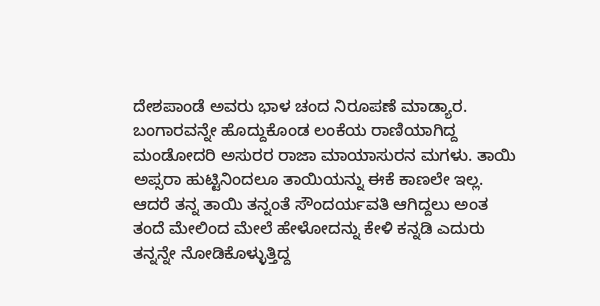ದೇಶಪಾಂಡೆ ಅವರು ಭಾಳ ಚಂದ ನಿರೂಪಣೆ ಮಾಡ್ಯಾರ.
ಬಂಗಾರವನ್ನೇ ಹೊದ್ದುಕೊಂಡ ಲಂಕೆಯ ರಾಣಿಯಾಗಿದ್ದ ಮಂಡೋದರಿ ಅಸುರರ ರಾಜಾ ಮಾಯಾಸುರನ ಮಗಳು. ತಾಯಿ ಅಪ್ಸರಾ ಹುಟ್ಟಿನಿಂದಲೂ ತಾಯಿಯನ್ನು ಈಕೆ ಕಾಣಲೇ ಇಲ್ಲ. ಆದರೆ ತನ್ನ ತಾಯಿ ತನ್ನಂತೆ ಸೌಂದರ್ಯವತಿ ಆಗಿದ್ದಲು ಅಂತ ತಂದೆ ಮೇಲಿಂದ ಮೇಲೆ ಹೇಳೋದನ್ನು ಕೇಳಿ ಕನ್ನಡಿ ಎದುರು ತನ್ನನ್ನೇ ನೋಡಿಕೊಳ್ಳುತ್ತಿದ್ದ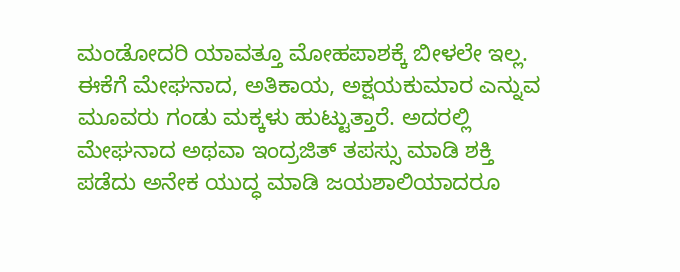ಮಂಡೋದರಿ ಯಾವತ್ತೂ ಮೋಹಪಾಶಕ್ಕೆ ಬೀಳಲೇ ಇಲ್ಲ.
ಈಕೆಗೆ ಮೇಘನಾದ, ಅತಿಕಾಯ, ಅಕ್ಷಯಕುಮಾರ ಎನ್ನುವ ಮೂವರು ಗಂಡು ಮಕ್ಕಳು ಹುಟ್ಟುತ್ತಾರೆ. ಅದರಲ್ಲಿ ಮೇಘನಾದ ಅಥವಾ ಇಂದ್ರಜಿತ್ ತಪಸ್ಸು ಮಾಡಿ ಶಕ್ತಿ ಪಡೆದು ಅನೇಕ ಯುದ್ಧ ಮಾಡಿ ಜಯಶಾಲಿಯಾದರೂ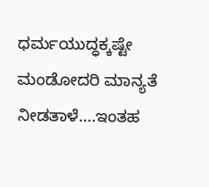ಧರ್ಮಯುದ್ಧಕ್ಕಷ್ಟೇ ಮಂಡೋದರಿ ಮಾನ್ಯತೆ ನೀಡತಾಳೆ….ಇಂತಹ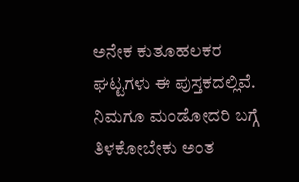ಅನೇಕ ಕುತೂಹಲಕರ ಘಟ್ಟಗಳು ಈ ಪುಸ್ತಕದಲ್ಲಿವೆ.
ನಿಮಗೂ ಮಂಡೋದರಿ ಬಗ್ಗೆ ತಿಳಕೋಬೇಕು ಅಂತ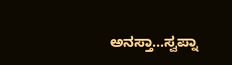ಅನಸ್ತಾ…ಸ್ವಪ್ನಾ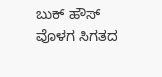ಬುಕ್ ಹೌಸ್ ವೊಳಗ ಸಿಗತದ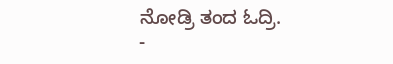ನೋಡ್ರಿ ತಂದ ಓದ್ರಿ.
-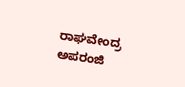ರಾಘವೇಂದ್ರ ಅಪರಂಜಿ